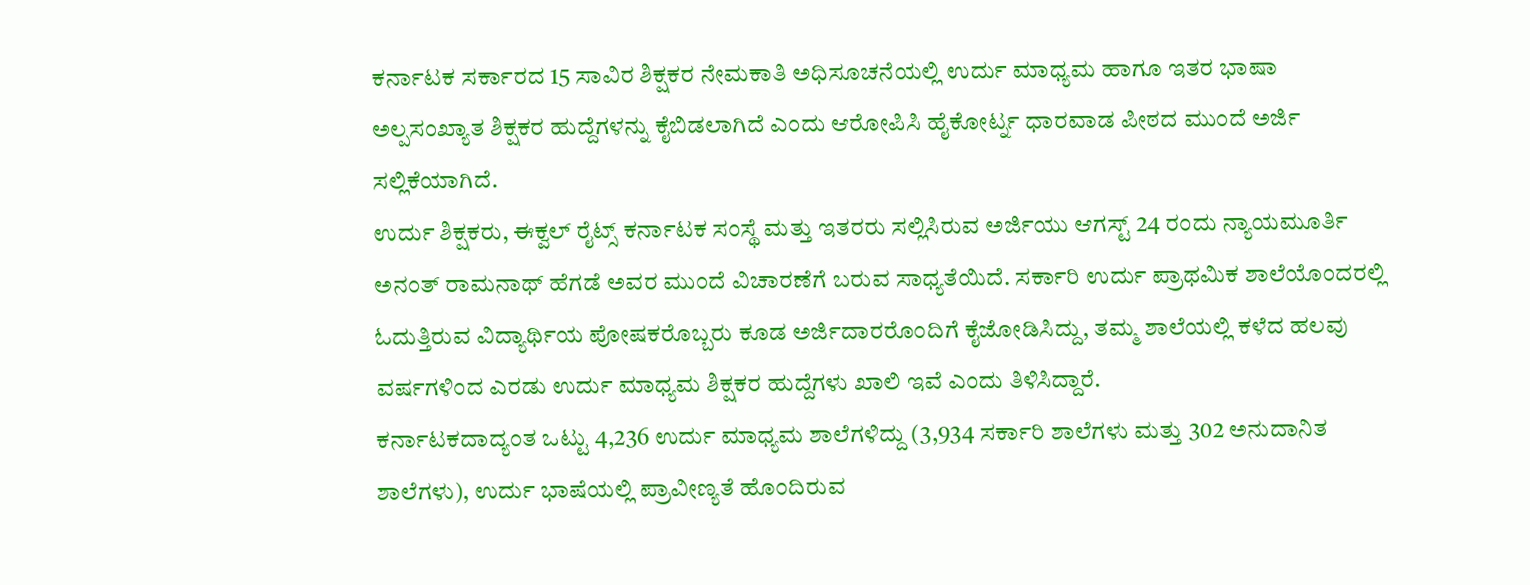ಕರ್ನಾಟಕ ಸರ್ಕಾರದ 15 ಸಾವಿರ ಶಿಕ್ಷಕರ ನೇಮಕಾತಿ ಅಧಿಸೂಚನೆಯಲ್ಲಿ ಉರ್ದು ಮಾಧ್ಯಮ ಹಾಗೂ ಇತರ ಭಾಷಾ ಅಲ್ಪಸಂಖ್ಯಾತ ಶಿಕ್ಷಕರ ಹುದ್ದೆಗಳನ್ನು ಕೈಬಿಡಲಾಗಿದೆ ಎಂದು ಆರೋಪಿಸಿ ಹೈಕೋರ್ಟ್ನ ಧಾರವಾಡ ಪೀಠದ ಮುಂದೆ ಅರ್ಜಿ ಸಲ್ಲಿಕೆಯಾಗಿದೆ.
ಉರ್ದು ಶಿಕ್ಷಕರು, ಈಕ್ವಲ್ ರೈಟ್ಸ್ ಕರ್ನಾಟಕ ಸಂಸ್ಥೆ ಮತ್ತು ಇತರರು ಸಲ್ಲಿಸಿರುವ ಅರ್ಜಿಯು ಆಗಸ್ಟ್ 24 ರಂದು ನ್ಯಾಯಮೂರ್ತಿ ಅನಂತ್ ರಾಮನಾಥ್ ಹೆಗಡೆ ಅವರ ಮುಂದೆ ವಿಚಾರಣೆಗೆ ಬರುವ ಸಾಧ್ಯತೆಯಿದೆ. ಸರ್ಕಾರಿ ಉರ್ದು ಪ್ರಾಥಮಿಕ ಶಾಲೆಯೊಂದರಲ್ಲಿ ಓದುತ್ತಿರುವ ವಿದ್ಯಾರ್ಥಿಯ ಪೋಷಕರೊಬ್ಬರು ಕೂಡ ಅರ್ಜಿದಾರರೊಂದಿಗೆ ಕೈಜೋಡಿಸಿದ್ದು, ತಮ್ಮ ಶಾಲೆಯಲ್ಲಿ ಕಳೆದ ಹಲವು ವರ್ಷಗಳಿಂದ ಎರಡು ಉರ್ದು ಮಾಧ್ಯಮ ಶಿಕ್ಷಕರ ಹುದ್ದೆಗಳು ಖಾಲಿ ಇವೆ ಎಂದು ತಿಳಿಸಿದ್ದಾರೆ.
ಕರ್ನಾಟಕದಾದ್ಯಂತ ಒಟ್ಟು 4,236 ಉರ್ದು ಮಾಧ್ಯಮ ಶಾಲೆಗಳಿದ್ದು (3,934 ಸರ್ಕಾರಿ ಶಾಲೆಗಳು ಮತ್ತು 302 ಅನುದಾನಿತ ಶಾಲೆಗಳು), ಉರ್ದು ಭಾಷೆಯಲ್ಲಿ ಪ್ರಾವೀಣ್ಯತೆ ಹೊಂದಿರುವ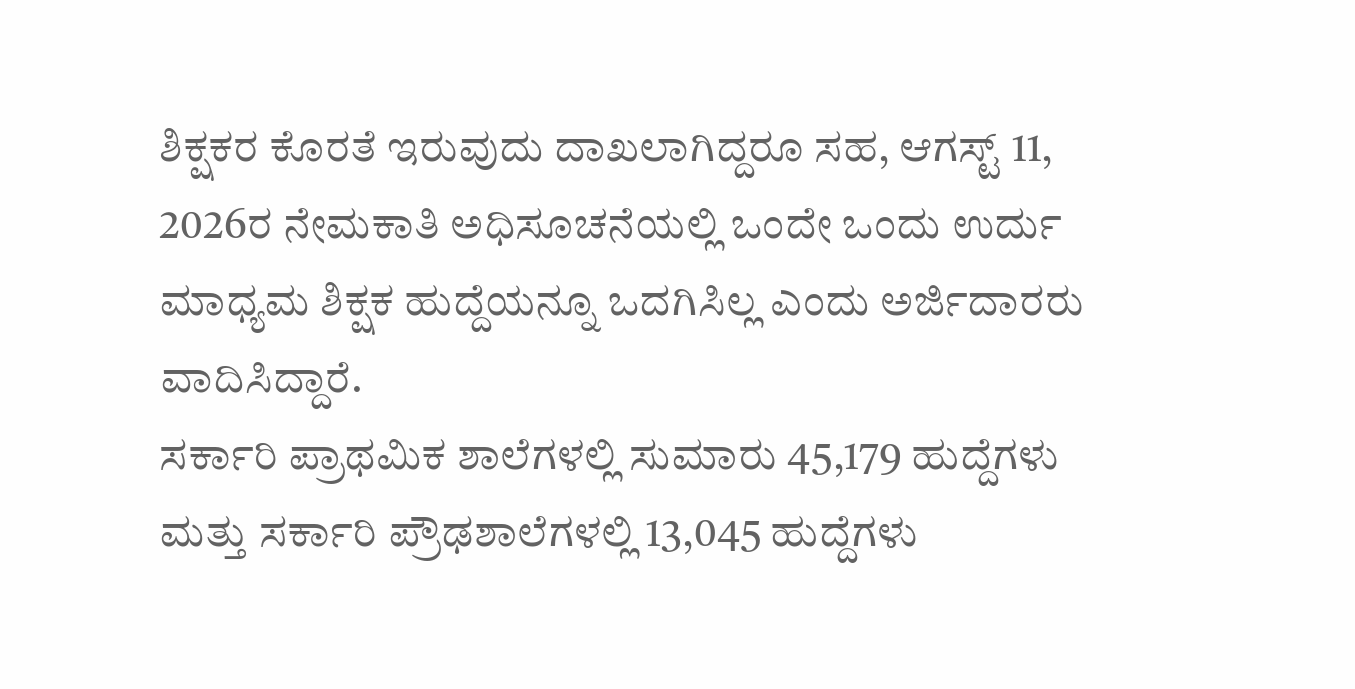ಶಿಕ್ಷಕರ ಕೊರತೆ ಇರುವುದು ದಾಖಲಾಗಿದ್ದರೂ ಸಹ, ಆಗಸ್ಟ್ 11, 2026ರ ನೇಮಕಾತಿ ಅಧಿಸೂಚನೆಯಲ್ಲಿ ಒಂದೇ ಒಂದು ಉರ್ದು ಮಾಧ್ಯಮ ಶಿಕ್ಷಕ ಹುದ್ದೆಯನ್ನೂ ಒದಗಿಸಿಲ್ಲ ಎಂದು ಅರ್ಜಿದಾರರು ವಾದಿಸಿದ್ದಾರೆ.
ಸರ್ಕಾರಿ ಪ್ರಾಥಮಿಕ ಶಾಲೆಗಳಲ್ಲಿ ಸುಮಾರು 45,179 ಹುದ್ದೆಗಳು ಮತ್ತು ಸರ್ಕಾರಿ ಪ್ರೌಢಶಾಲೆಗಳಲ್ಲಿ 13,045 ಹುದ್ದೆಗಳು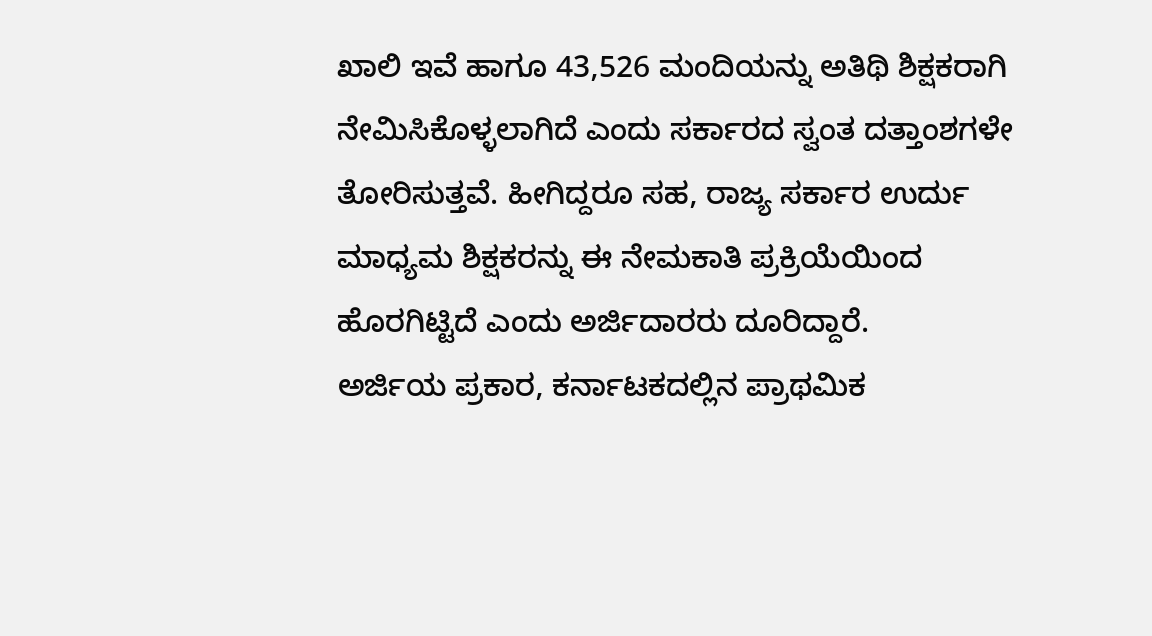ಖಾಲಿ ಇವೆ ಹಾಗೂ 43,526 ಮಂದಿಯನ್ನು ಅತಿಥಿ ಶಿಕ್ಷಕರಾಗಿ ನೇಮಿಸಿಕೊಳ್ಳಲಾಗಿದೆ ಎಂದು ಸರ್ಕಾರದ ಸ್ವಂತ ದತ್ತಾಂಶಗಳೇ ತೋರಿಸುತ್ತವೆ. ಹೀಗಿದ್ದರೂ ಸಹ, ರಾಜ್ಯ ಸರ್ಕಾರ ಉರ್ದು ಮಾಧ್ಯಮ ಶಿಕ್ಷಕರನ್ನು ಈ ನೇಮಕಾತಿ ಪ್ರಕ್ರಿಯೆಯಿಂದ ಹೊರಗಿಟ್ಟಿದೆ ಎಂದು ಅರ್ಜಿದಾರರು ದೂರಿದ್ದಾರೆ.
ಅರ್ಜಿಯ ಪ್ರಕಾರ, ಕರ್ನಾಟಕದಲ್ಲಿನ ಪ್ರಾಥಮಿಕ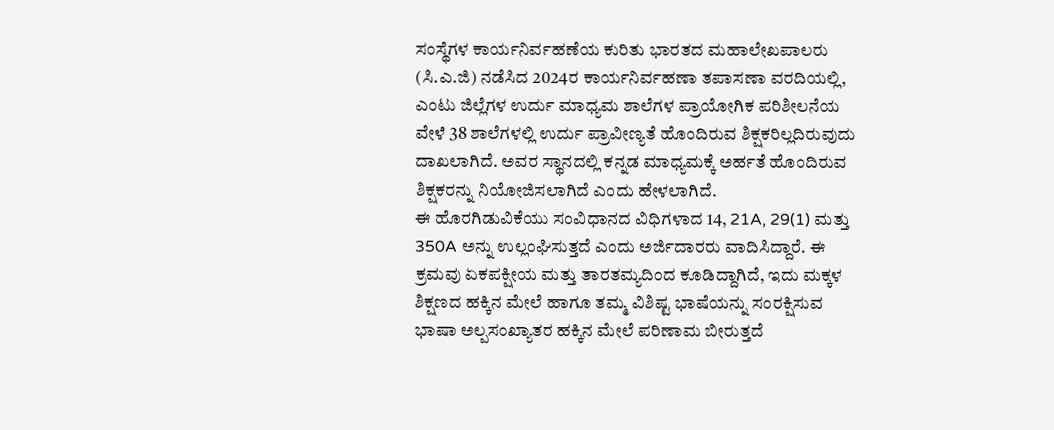ಸಂಸ್ಥೆಗಳ ಕಾರ್ಯನಿರ್ವಹಣೆಯ ಕುರಿತು ಭಾರತದ ಮಹಾಲೇಖಪಾಲರು (ಸಿ.ಎ.ಜಿ) ನಡೆಸಿದ 2024ರ ಕಾರ್ಯನಿರ್ವಹಣಾ ತಪಾಸಣಾ ವರದಿಯಲ್ಲಿ, ಎಂಟು ಜಿಲ್ಲೆಗಳ ಉರ್ದು ಮಾಧ್ಯಮ ಶಾಲೆಗಳ ಪ್ರಾಯೋಗಿಕ ಪರಿಶೀಲನೆಯ ವೇಳೆ 38 ಶಾಲೆಗಳಲ್ಲಿ ಉರ್ದು ಪ್ರಾವೀಣ್ಯತೆ ಹೊಂದಿರುವ ಶಿಕ್ಷಕರಿಲ್ಲದಿರುವುದು ದಾಖಲಾಗಿದೆ. ಅವರ ಸ್ಥಾನದಲ್ಲಿ ಕನ್ನಡ ಮಾಧ್ಯಮಕ್ಕೆ ಅರ್ಹತೆ ಹೊಂದಿರುವ ಶಿಕ್ಷಕರನ್ನು ನಿಯೋಜಿಸಲಾಗಿದೆ ಎಂದು ಹೇಳಲಾಗಿದೆ.
ಈ ಹೊರಗಿಡುವಿಕೆಯು ಸಂವಿಧಾನದ ವಿಧಿಗಳಾದ 14, 21A, 29(1) ಮತ್ತು 350A ಅನ್ನು ಉಲ್ಲಂಘಿಸುತ್ತದೆ ಎಂದು ಅರ್ಜಿದಾರರು ವಾದಿಸಿದ್ದಾರೆ. ಈ ಕ್ರಮವು ಏಕಪಕ್ಷೀಯ ಮತ್ತು ತಾರತಮ್ಯದಿಂದ ಕೂಡಿದ್ದಾಗಿದೆ, ಇದು ಮಕ್ಕಳ ಶಿಕ್ಷಣದ ಹಕ್ಕಿನ ಮೇಲೆ ಹಾಗೂ ತಮ್ಮ ವಿಶಿಷ್ಟ ಭಾಷೆಯನ್ನು ಸಂರಕ್ಷಿಸುವ ಭಾಷಾ ಅಲ್ಪಸಂಖ್ಯಾತರ ಹಕ್ಕಿನ ಮೇಲೆ ಪರಿಣಾಮ ಬೀರುತ್ತದೆ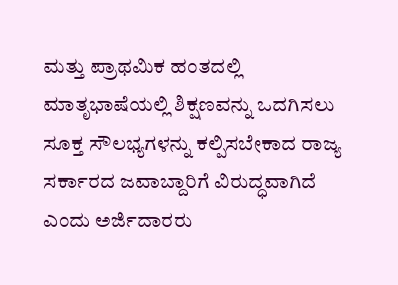ಮತ್ತು ಪ್ರಾಥಮಿಕ ಹಂತದಲ್ಲಿ ಮಾತೃಭಾಷೆಯಲ್ಲಿ ಶಿಕ್ಷಣವನ್ನು ಒದಗಿಸಲು ಸೂಕ್ತ ಸೌಲಭ್ಯಗಳನ್ನು ಕಲ್ಪಿಸಬೇಕಾದ ರಾಜ್ಯ ಸರ್ಕಾರದ ಜವಾಬ್ದಾರಿಗೆ ವಿರುದ್ಧವಾಗಿದೆ ಎಂದು ಅರ್ಜಿದಾರರು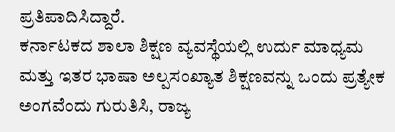ಪ್ರತಿಪಾದಿಸಿದ್ದಾರೆ.
ಕರ್ನಾಟಕದ ಶಾಲಾ ಶಿಕ್ಷಣ ವ್ಯವಸ್ಥೆಯಲ್ಲಿ ಉರ್ದು ಮಾಧ್ಯಮ ಮತ್ತು ಇತರ ಭಾಷಾ ಅಲ್ಪಸಂಖ್ಯಾತ ಶಿಕ್ಷಣವನ್ನು ಒಂದು ಪ್ರತ್ಯೇಕ ಅಂಗವೆಂದು ಗುರುತಿಸಿ, ರಾಜ್ಯ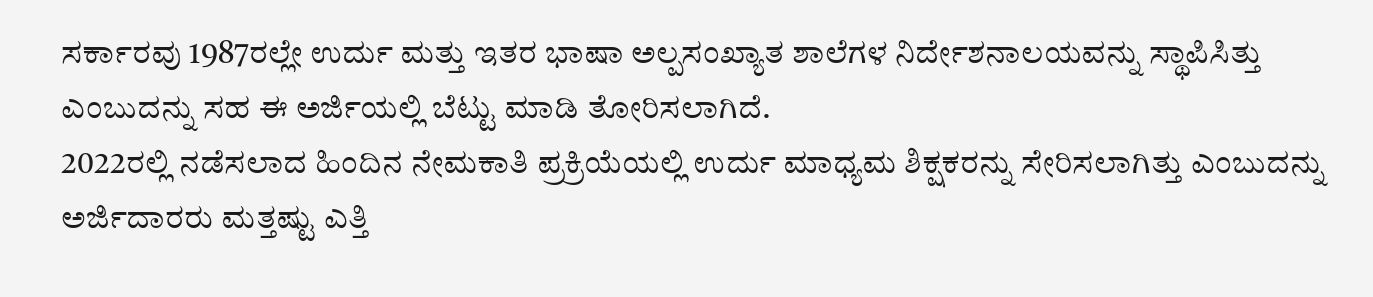ಸರ್ಕಾರವು 1987ರಲ್ಲೇ ಉರ್ದು ಮತ್ತು ಇತರ ಭಾಷಾ ಅಲ್ಪಸಂಖ್ಯಾತ ಶಾಲೆಗಳ ನಿರ್ದೇಶನಾಲಯವನ್ನು ಸ್ಥಾಪಿಸಿತ್ತು ಎಂಬುದನ್ನು ಸಹ ಈ ಅರ್ಜಿಯಲ್ಲಿ ಬೆಟ್ಟು ಮಾಡಿ ತೋರಿಸಲಾಗಿದೆ.
2022ರಲ್ಲಿ ನಡೆಸಲಾದ ಹಿಂದಿನ ನೇಮಕಾತಿ ಪ್ರಕ್ರಿಯೆಯಲ್ಲಿ ಉರ್ದು ಮಾಧ್ಯಮ ಶಿಕ್ಷಕರನ್ನು ಸೇರಿಸಲಾಗಿತ್ತು ಎಂಬುದನ್ನು ಅರ್ಜಿದಾರರು ಮತ್ತಷ್ಟು ಎತ್ತಿ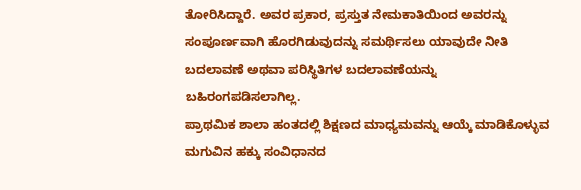ತೋರಿಸಿದ್ದಾರೆ. ಅವರ ಪ್ರಕಾರ, ಪ್ರಸ್ತುತ ನೇಮಕಾತಿಯಿಂದ ಅವರನ್ನು ಸಂಪೂರ್ಣವಾಗಿ ಹೊರಗಿಡುವುದನ್ನು ಸಮರ್ಥಿಸಲು ಯಾವುದೇ ನೀತಿ ಬದಲಾವಣೆ ಅಥವಾ ಪರಿಸ್ಥಿತಿಗಳ ಬದಲಾವಣೆಯನ್ನು ಬಹಿರಂಗಪಡಿಸಲಾಗಿಲ್ಲ.
ಪ್ರಾಥಮಿಕ ಶಾಲಾ ಹಂತದಲ್ಲಿ ಶಿಕ್ಷಣದ ಮಾಧ್ಯಮವನ್ನು ಆಯ್ಕೆ ಮಾಡಿಕೊಳ್ಳುವ ಮಗುವಿನ ಹಕ್ಕು ಸಂವಿಧಾನದ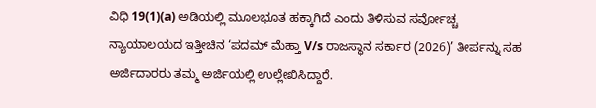ವಿಧಿ 19(1)(a) ಅಡಿಯಲ್ಲಿ ಮೂಲಭೂತ ಹಕ್ಕಾಗಿದೆ ಎಂದು ತಿಳಿಸುವ ಸರ್ವೋಚ್ಚ ನ್ಯಾಯಾಲಯದ ಇತ್ತೀಚಿನ ‘ಪದಮ್ ಮೆಹ್ತಾ V/s ರಾಜಸ್ಥಾನ ಸರ್ಕಾರ (2026)’ ತೀರ್ಪನ್ನು ಸಹ ಅರ್ಜಿದಾರರು ತಮ್ಮ ಅರ್ಜಿಯಲ್ಲಿ ಉಲ್ಲೇಖಿಸಿದ್ದಾರೆ.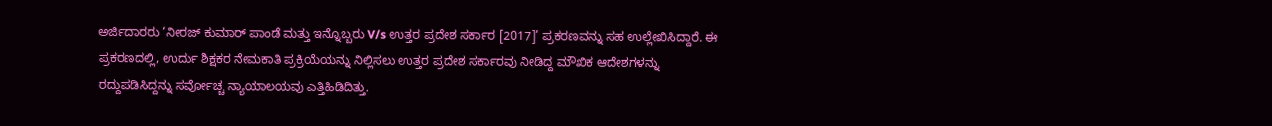ಅರ್ಜಿದಾರರು ‘ನೀರಜ್ ಕುಮಾರ್ ಪಾಂಡೆ ಮತ್ತು ಇನ್ನೊಬ್ಬರು V/s ಉತ್ತರ ಪ್ರದೇಶ ಸರ್ಕಾರ [2017]’ ಪ್ರಕರಣವನ್ನು ಸಹ ಉಲ್ಲೇಖಿಸಿದ್ದಾರೆ. ಈ ಪ್ರಕರಣದಲ್ಲಿ, ಉರ್ದು ಶಿಕ್ಷಕರ ನೇಮಕಾತಿ ಪ್ರಕ್ರಿಯೆಯನ್ನು ನಿಲ್ಲಿಸಲು ಉತ್ತರ ಪ್ರದೇಶ ಸರ್ಕಾರವು ನೀಡಿದ್ದ ಮೌಖಿಕ ಆದೇಶಗಳನ್ನು ರದ್ದುಪಡಿಸಿದ್ದನ್ನು ಸರ್ವೋಚ್ಚ ನ್ಯಾಯಾಲಯವು ಎತ್ತಿಹಿಡಿದಿತ್ತು.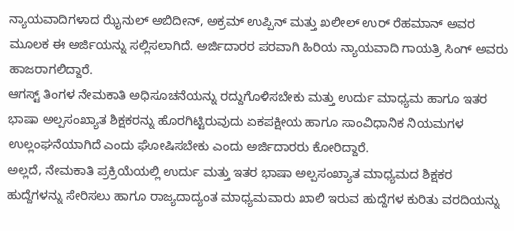ನ್ಯಾಯವಾದಿಗಳಾದ ಝೈನುಲ್ ಅಬಿದೀನ್, ಅಕ್ರಮ್ ಉಪ್ಪಿನ್ ಮತ್ತು ಖಲೀಲ್ ಉರ್ ರೆಹಮಾನ್ ಅವರ ಮೂಲಕ ಈ ಅರ್ಜಿಯನ್ನು ಸಲ್ಲಿಸಲಾಗಿದೆ. ಅರ್ಜಿದಾರರ ಪರವಾಗಿ ಹಿರಿಯ ನ್ಯಾಯವಾದಿ ಗಾಯತ್ರಿ ಸಿಂಗ್ ಅವರು ಹಾಜರಾಗಲಿದ್ದಾರೆ.
ಆಗಸ್ಟ್ ತಿಂಗಳ ನೇಮಕಾತಿ ಅಧಿಸೂಚನೆಯನ್ನು ರದ್ದುಗೊಳಿಸಬೇಕು ಮತ್ತು ಉರ್ದು ಮಾಧ್ಯಮ ಹಾಗೂ ಇತರ ಭಾಷಾ ಅಲ್ಪಸಂಖ್ಯಾತ ಶಿಕ್ಷಕರನ್ನು ಹೊರಗಿಟ್ಟಿರುವುದು ಏಕಪಕ್ಷೀಯ ಹಾಗೂ ಸಾಂವಿಧಾನಿಕ ನಿಯಮಗಳ ಉಲ್ಲಂಘನೆಯಾಗಿದೆ ಎಂದು ಘೋಷಿಸಬೇಕು ಎಂದು ಅರ್ಜಿದಾರರು ಕೋರಿದ್ದಾರೆ.
ಅಲ್ಲದೆ, ನೇಮಕಾತಿ ಪ್ರಕ್ರಿಯೆಯಲ್ಲಿ ಉರ್ದು ಮತ್ತು ಇತರ ಭಾಷಾ ಅಲ್ಪಸಂಖ್ಯಾತ ಮಾಧ್ಯಮದ ಶಿಕ್ಷಕರ ಹುದ್ದೆಗಳನ್ನು ಸೇರಿಸಲು ಹಾಗೂ ರಾಜ್ಯದಾದ್ಯಂತ ಮಾಧ್ಯಮವಾರು ಖಾಲಿ ಇರುವ ಹುದ್ದೆಗಳ ಕುರಿತು ವರದಿಯನ್ನು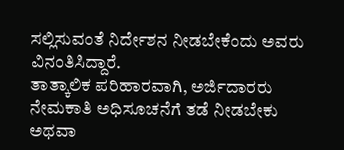ಸಲ್ಲಿಸುವಂತೆ ನಿರ್ದೇಶನ ನೀಡಬೇಕೆಂದು ಅವರು ವಿನಂತಿಸಿದ್ದಾರೆ.
ತಾತ್ಕಾಲಿಕ ಪರಿಹಾರವಾಗಿ, ಅರ್ಜಿದಾರರು ನೇಮಕಾತಿ ಅಧಿಸೂಚನೆಗೆ ತಡೆ ನೀಡಬೇಕು ಅಥವಾ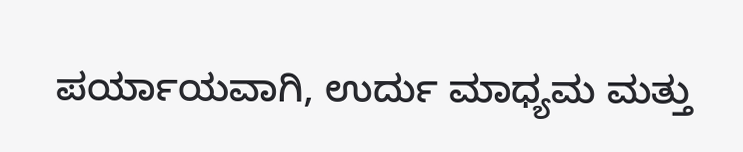ಪರ್ಯಾಯವಾಗಿ, ಉರ್ದು ಮಾಧ್ಯಮ ಮತ್ತು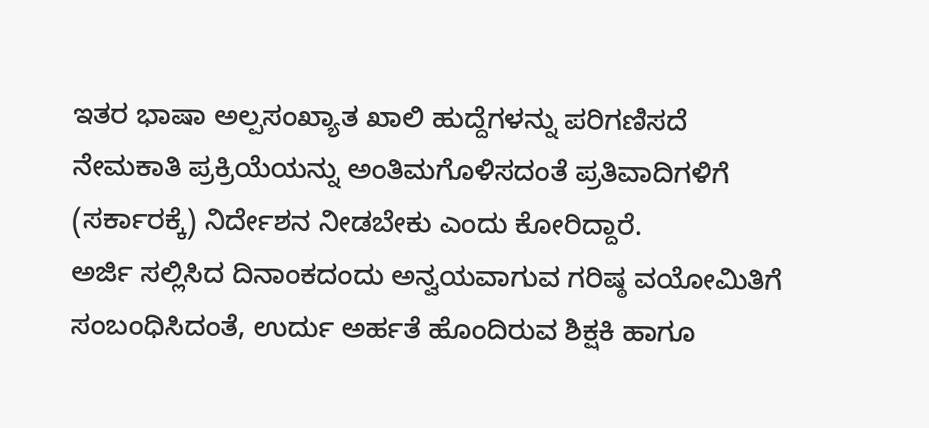ಇತರ ಭಾಷಾ ಅಲ್ಪಸಂಖ್ಯಾತ ಖಾಲಿ ಹುದ್ದೆಗಳನ್ನು ಪರಿಗಣಿಸದೆ ನೇಮಕಾತಿ ಪ್ರಕ್ರಿಯೆಯನ್ನು ಅಂತಿಮಗೊಳಿಸದಂತೆ ಪ್ರತಿವಾದಿಗಳಿಗೆ (ಸರ್ಕಾರಕ್ಕೆ) ನಿರ್ದೇಶನ ನೀಡಬೇಕು ಎಂದು ಕೋರಿದ್ದಾರೆ.
ಅರ್ಜಿ ಸಲ್ಲಿಸಿದ ದಿನಾಂಕದಂದು ಅನ್ವಯವಾಗುವ ಗರಿಷ್ಠ ವಯೋಮಿತಿಗೆ ಸಂಬಂಧಿಸಿದಂತೆ, ಉರ್ದು ಅರ್ಹತೆ ಹೊಂದಿರುವ ಶಿಕ್ಷಕಿ ಹಾಗೂ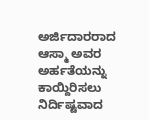ಅರ್ಜಿದಾರರಾದ ಆಸ್ಮಾ ಅವರ ಅರ್ಹತೆಯನ್ನು ಕಾಯ್ದಿರಿಸಲು ನಿರ್ದಿಷ್ಟವಾದ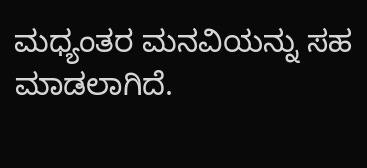ಮಧ್ಯಂತರ ಮನವಿಯನ್ನು ಸಹ ಮಾಡಲಾಗಿದೆ.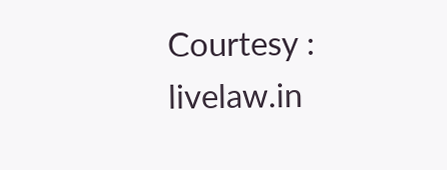Courtesy : livelaw.in